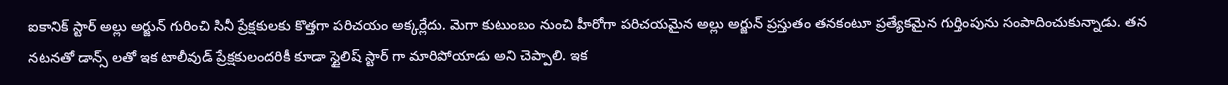ఐకానిక్ స్టార్ అల్లు అర్జున్ గురించి సినీ ప్రేక్షకులకు కొత్తగా పరిచయం అక్కర్లేదు. మెగా కుటుంబం నుంచి హీరోగా పరిచయమైన అల్లు అర్జున్ ప్రస్తుతం తనకంటూ ప్రత్యేకమైన గుర్తింపును సంపాదించుకున్నాడు. తన నటనతో డాన్స్ లతో ఇక టాలీవుడ్ ప్రేక్షకులందరికీ కూడా స్టైలిష్ స్టార్ గా మారిపోయాడు అని చెప్పాలి. ఇక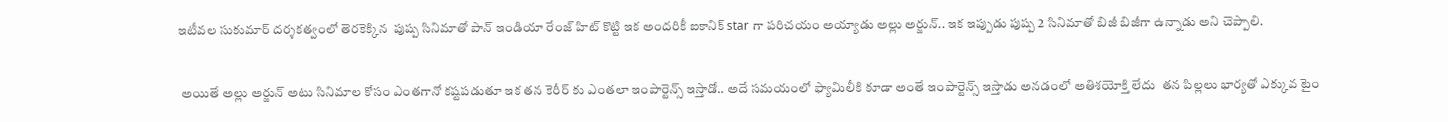ఇటీవల సుకుమార్ దర్శకత్వంలో తెరకెక్కిన  పుష్ప సినిమాతో పాన్ ఇండియా రేంజ్ హిట్ కొట్టి ఇక అందరికీ ఐకానిక్ star గా పరిచయం అయ్యాడు అల్లు అర్జున్.. ఇక ఇప్పుడు పుష్ప 2 సినిమాతో బిజీ బిజీగా ఉన్నాడు అని చెప్పాలి.


 అయితే అల్లు అర్జున్ అటు సినిమాల కోసం ఎంతగానో కష్టపడుతూ ఇక తన కెరీర్ కు ఎంతలా ఇంపార్టెన్స్ ఇస్తాడో.. అదే సమయంలో ఫ్యామిలీకి కూడా అంతే ఇంపార్టెన్స్ ఇస్తాడు అనడంలో అతిశయోక్తి లేదు  తన పిల్లలు భార్యతో ఎక్కువ టైం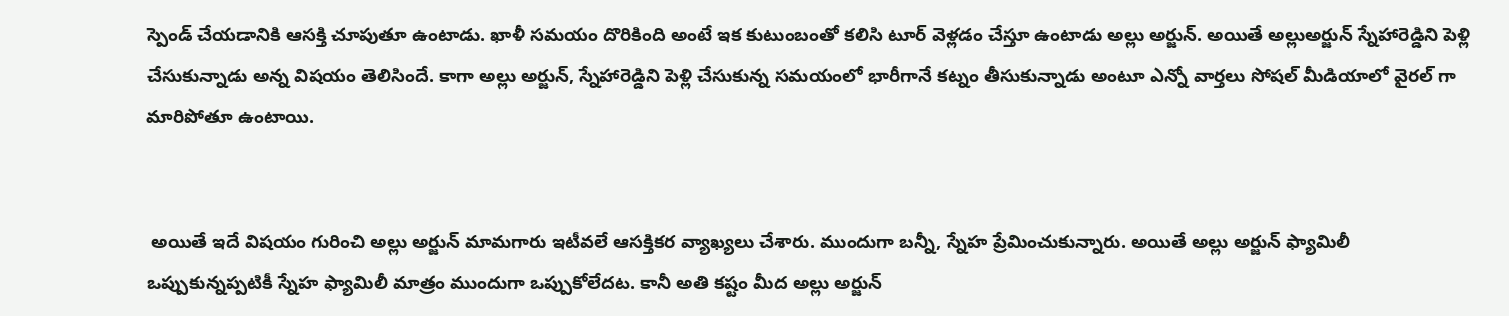స్పెండ్ చేయడానికి ఆసక్తి చూపుతూ ఉంటాడు. ఖాళీ సమయం దొరికింది అంటే ఇక కుటుంబంతో కలిసి టూర్ వెళ్లడం చేస్తూ ఉంటాడు అల్లు అర్జున్. అయితే అల్లుఅర్జున్ స్నేహారెడ్డిని పెళ్లి చేసుకున్నాడు అన్న విషయం తెలిసిందే. కాగా అల్లు అర్జున్, స్నేహారెడ్డిని పెళ్లి చేసుకున్న సమయంలో భారీగానే కట్నం తీసుకున్నాడు అంటూ ఎన్నో వార్తలు సోషల్ మీడియాలో వైరల్ గా మారిపోతూ ఉంటాయి.


 అయితే ఇదే విషయం గురించి అల్లు అర్జున్ మామగారు ఇటీవలే ఆసక్తికర వ్యాఖ్యలు చేశారు. ముందుగా బన్నీ, స్నేహ ప్రేమించుకున్నారు. అయితే అల్లు అర్జున్ ఫ్యామిలీ ఒప్పుకున్నప్పటికీ స్నేహ ఫ్యామిలీ మాత్రం ముందుగా ఒప్పుకోలేదట. కానీ అతి కష్టం మీద అల్లు అర్జున్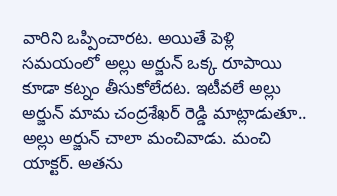వారిని ఒప్పించారట. అయితే పెళ్లి సమయంలో అల్లు అర్జున్ ఒక్క రూపాయి కూడా కట్నం తీసుకోలేదట. ఇటీవలే అల్లు అర్జున్ మామ చంద్రశేఖర్ రెడ్డి మాట్లాడుతూ.. అల్లు అర్జున్ చాలా మంచివాడు. మంచి యాక్టర్. అతను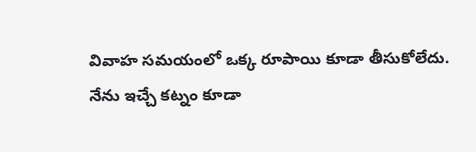వివాహ సమయంలో ఒక్క రూపాయి కూడా తీసుకోలేదు. నేను ఇచ్చే కట్నం కూడా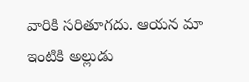వారికి సరితూగదు. ఆయన మా ఇంటికి అల్లుడు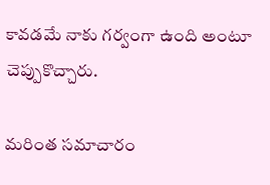కావడమే నాకు గర్వంగా ఉంది అంటూ చెప్పుకొచ్చారు.

మరింత సమాచారం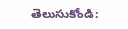తెలుసుకోండి: